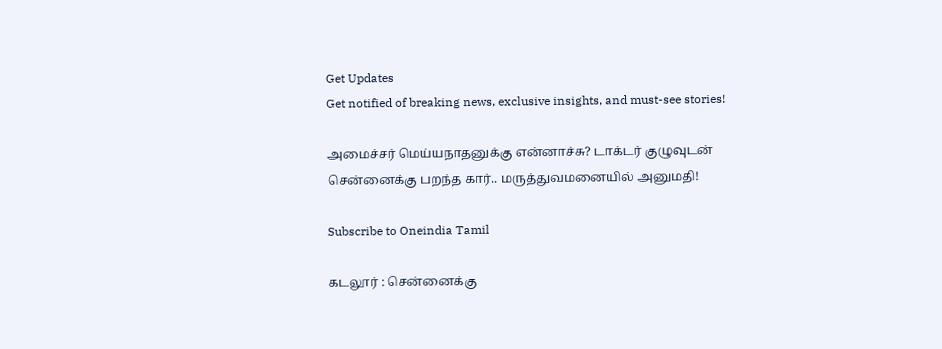Get Updates
Get notified of breaking news, exclusive insights, and must-see stories!

அமைச்சர் மெய்யநாதனுக்கு என்னாச்சு? டாக்டர் குழுவுடன் சென்னைக்கு பறந்த கார்.. மருத்துவமனையில் அனுமதி!

Subscribe to Oneindia Tamil

கடலூர் : சென்னைக்கு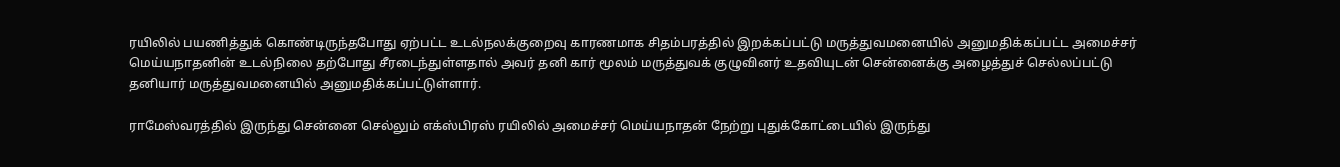ரயிலில் பயணித்துக் கொண்டிருந்தபோது ஏற்பட்ட உடல்நலக்குறைவு காரணமாக சிதம்பரத்தில் இறக்கப்பட்டு மருத்துவமனையில் அனுமதிக்கப்பட்ட அமைச்சர் மெய்யநாதனின் உடல்நிலை தற்போது சீரடைந்துள்ளதால் அவர் தனி கார் மூலம் மருத்துவக் குழுவினர் உதவியுடன் சென்னைக்கு அழைத்துச் செல்லப்பட்டு தனியார் மருத்துவமனையில் அனுமதிக்கப்பட்டுள்ளார்.

ராமேஸ்வரத்தில் இருந்து சென்னை செல்லும் எக்ஸ்பிரஸ் ரயிலில் அமைச்சர் மெய்யநாதன் நேற்று புதுக்கோட்டையில் இருந்து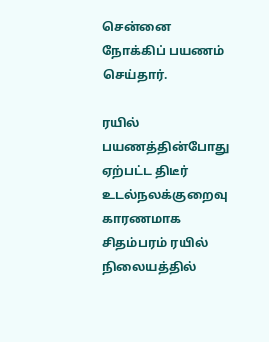சென்னை நோக்கிப் பயணம் செய்தார்.

ரயில் பயணத்தின்போது ஏற்பட்ட திடீர் உடல்நலக்குறைவு காரணமாக சிதம்பரம் ரயில் நிலையத்தில்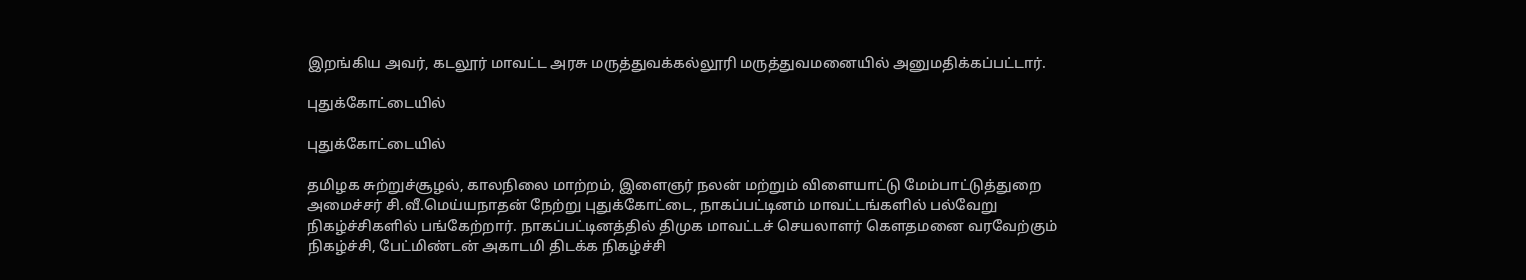இறங்கிய அவர், கடலூர் மாவட்ட அரசு மருத்துவக்கல்லூரி மருத்துவமனையில் அனுமதிக்கப்பட்டார்.

புதுக்கோட்டையில்

புதுக்கோட்டையில்

தமிழக சுற்றுச்சூழல், காலநிலை மாற்றம், இளைஞர் நலன் மற்றும் விளையாட்டு மேம்பாட்டுத்துறை அமைச்சர் சி.வீ.மெய்யநாதன் நேற்று புதுக்கோட்டை, நாகப்பட்டினம் மாவட்டங்களில் பல்வேறு நிகழ்ச்சிகளில் பங்கேற்றார். நாகப்பட்டினத்தில் திமுக மாவட்டச் செயலாளர் கௌதமனை வரவேற்கும் நிகழ்ச்சி, பேட்மிண்டன் அகாடமி திடக்க நிகழ்ச்சி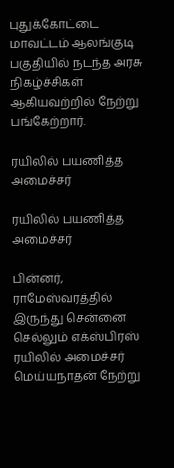புதுக்கோட்டை மாவட்டம் ஆலங்குடி பகுதியில் நடந்த அரசு நிகழ்ச்சிகள் ஆகியவற்றில் நேற்று பங்கேற்றார்.

ரயிலில் பயணித்த அமைச்சர்

ரயிலில் பயணித்த அமைச்சர்

பின்னர், ராமேஸ்வரத்தில் இருந்து சென்னை செல்லும் எக்ஸ்பிரஸ் ரயிலில் அமைச்சர் மெய்யநாதன் நேற்று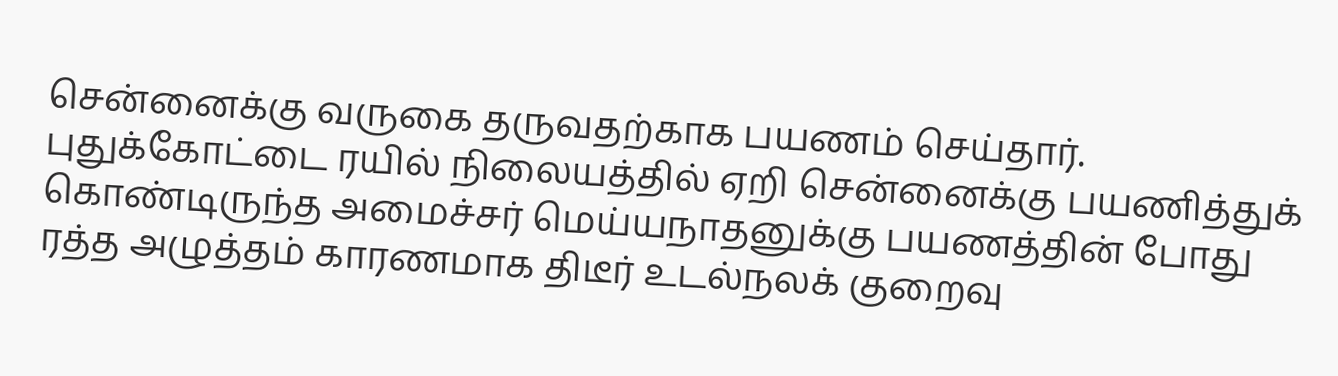சென்னைக்கு வருகை தருவதற்காக பயணம் செய்தார். புதுக்கோட்டை ரயில் நிலையத்தில் ஏறி சென்னைக்கு பயணித்துக் கொண்டிருந்த அமைச்சர் மெய்யநாதனுக்கு பயணத்தின் போது ரத்த அழுத்தம் காரணமாக திடீர் உடல்நலக் குறைவு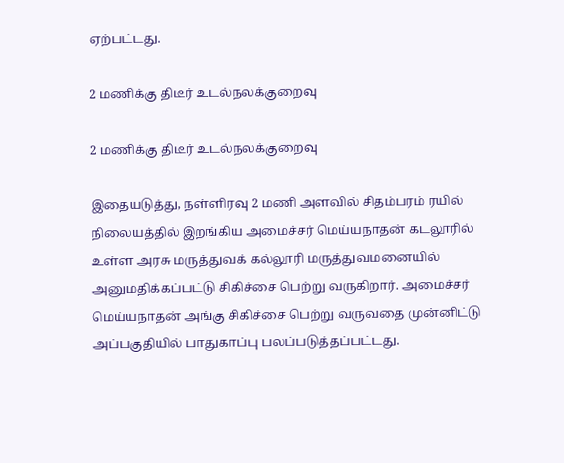ஏற்பட்டது.

2 மணிக்கு திடீர் உடல்நலக்குறைவு

2 மணிக்கு திடீர் உடல்நலக்குறைவு

இதையடுத்து, நள்ளிரவு 2 மணி அளவில் சிதம்பரம் ரயில் நிலையத்தில் இறங்கிய அமைச்சர் மெய்யநாதன் கடலூரில் உள்ள அரசு மருத்துவக் கல்லூரி மருத்துவமனையில் அனுமதிக்கப்பட்டு சிகிச்சை பெற்று வருகிறார். அமைச்சர் மெய்யநாதன் அங்கு சிகிச்சை பெற்று வருவதை முன்னிட்டு அப்பகுதியில் பாதுகாப்பு பலப்படுத்தப்பட்டது.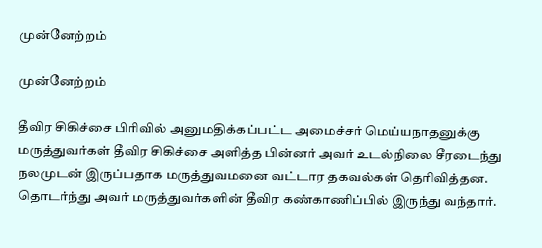முன்னேற்றம்

முன்னேற்றம்

தீவிர சிகிச்சை பிரிவில் அனுமதிக்கப்பட்ட அமைச்சர் மெய்யநாதனுக்கு மருத்துவர்கள் தீவிர சிகிச்சை அளித்த பின்னர் அவர் உடல்நிலை சீரடைந்து நலமுடன் இருப்பதாக மருத்துவமனை வட்டார தகவல்கள் தெரிவித்தன. தொடர்ந்து அவர் மருத்துவர்களின் தீவிர கண்காணிப்பில் இருந்து வந்தார்.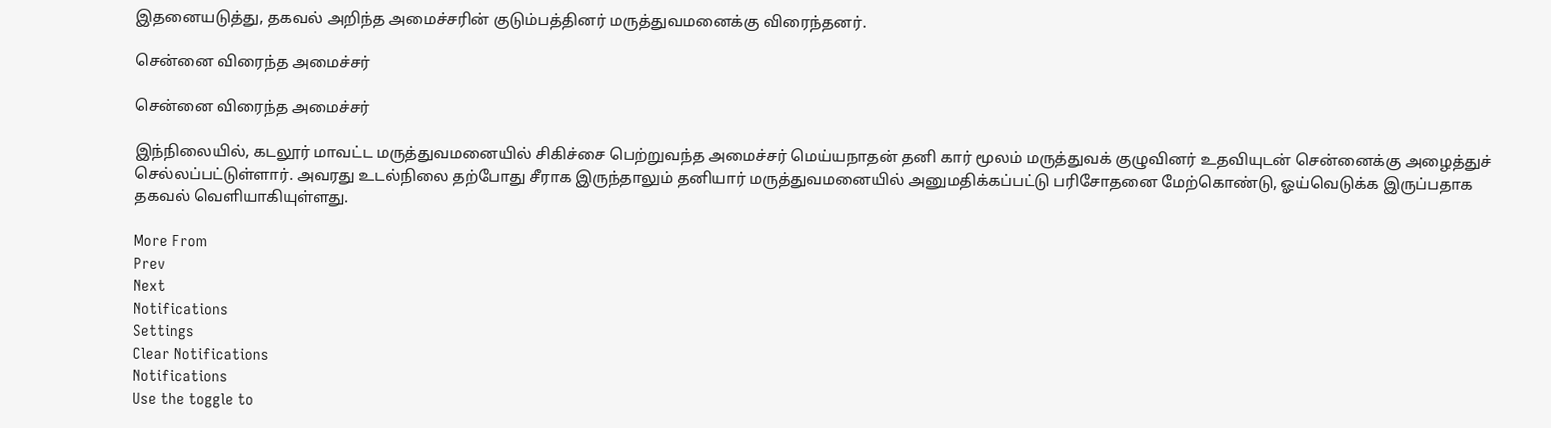இதனையடுத்து, தகவல் அறிந்த அமைச்சரின் குடும்பத்தினர் மருத்துவமனைக்கு விரைந்தனர்.

சென்னை விரைந்த அமைச்சர்

சென்னை விரைந்த அமைச்சர்

இந்நிலையில், கடலூர் மாவட்ட மருத்துவமனையில் சிகிச்சை பெற்றுவந்த அமைச்சர் மெய்யநாதன் தனி கார் மூலம் மருத்துவக் குழுவினர் உதவியுடன் சென்னைக்கு அழைத்துச் செல்லப்பட்டுள்ளார். அவரது உடல்நிலை தற்போது சீராக இருந்தாலும் தனியார் மருத்துவமனையில் அனுமதிக்கப்பட்டு பரிசோதனை மேற்கொண்டு, ஓய்வெடுக்க இருப்பதாக தகவல் வெளியாகியுள்ளது.

More From
Prev
Next
Notifications
Settings
Clear Notifications
Notifications
Use the toggle to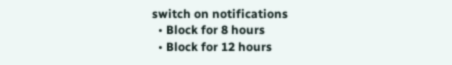switch on notifications
  • Block for 8 hours
  • Block for 12 hours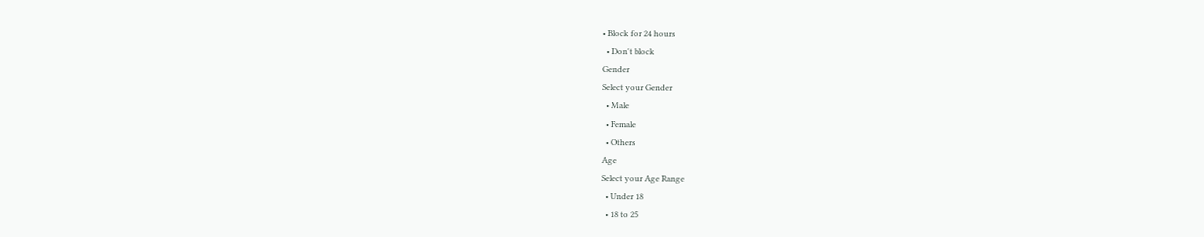• Block for 24 hours
  • Don't block
Gender
Select your Gender
  • Male
  • Female
  • Others
Age
Select your Age Range
  • Under 18
  • 18 to 25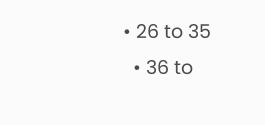• 26 to 35
  • 36 to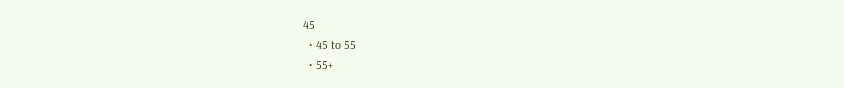45
  • 45 to 55
  • 55+